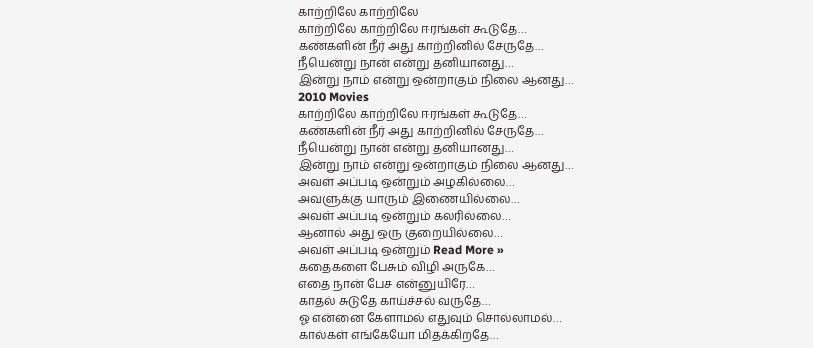காற்றிலே காற்றிலே
காற்றிலே காற்றிலே ஈரங்கள் கூடுதே…
கண்களின் நீர் அது காற்றினில் சேருதே…
நீயென்று நான் என்று தனியானது…
இன்று நாம் என்று ஒன்றாகும் நிலை ஆனது…
2010 Movies
காற்றிலே காற்றிலே ஈரங்கள் கூடுதே…
கண்களின் நீர் அது காற்றினில் சேருதே…
நீயென்று நான் என்று தனியானது…
இன்று நாம் என்று ஒன்றாகும் நிலை ஆனது…
அவள் அப்படி ஒன்றும் அழகில்லை…
அவளுக்கு யாரும் இணையில்லை…
அவள் அப்படி ஒன்றும் கலரில்லை…
ஆனால் அது ஒரு குறையில்லை…
அவள் அப்படி ஒன்றும் Read More »
கதைகளை பேசும் விழி அருகே…
எதை நான் பேச என்னுயிரே…
காதல் சுடுதே காய்ச்சல் வருதே…
ஓ என்னை கேளாமல் எதுவும் சொல்லாமல்…
கால்கள் எங்கேயோ மிதக்கிறதே…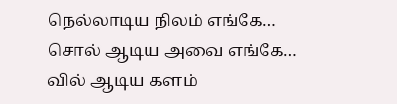நெல்லாடிய நிலம் எங்கே…
சொல் ஆடிய அவை எங்கே…
வில் ஆடிய களம்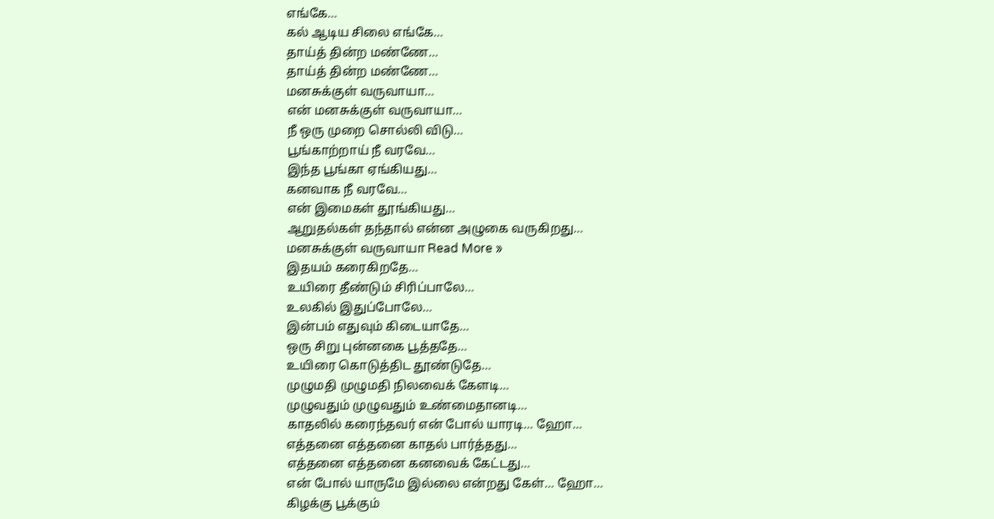எங்கே…
கல் ஆடிய சிலை எங்கே…
தாய்த் தின்ற மண்ணே…
தாய்த் தின்ற மண்ணே…
மனசுக்குள் வருவாயா…
என் மனசுக்குள் வருவாயா…
நீ ஒரு முறை சொல்லி விடு…
பூங்காற்றாய் நீ வரவே…
இந்த பூங்கா ஏங்கியது…
கனவாக நீ வரவே…
என் இமைகள் தூங்கியது…
ஆறுதல்கள் தந்தால் என்ன அழுகை வருகிறது…
மனசுக்குள் வருவாயா Read More »
இதயம் கரைகிறதே…
உயிரை தீண்டும் சிரிப்பாலே…
உலகில் இதுப்போலே…
இன்பம் எதுவும் கிடையாதே…
ஒரு சிறு புன்னகை பூத்ததே…
உயிரை கொடுத்திட தூண்டுதே…
முழுமதி முழுமதி நிலவைக் கேளடி…
முழுவதும் முழுவதும் உண்மைதானடி…
காதலில் கரைந்தவர் என் போல் யாரடி… ஹோ…
எத்தனை எத்தனை காதல் பார்த்தது…
எத்தனை எத்தனை கனவைக் கேட்டது…
என் போல் யாருமே இல்லை என்றது கேள்… ஹோ…
கிழக்கு பூக்கும்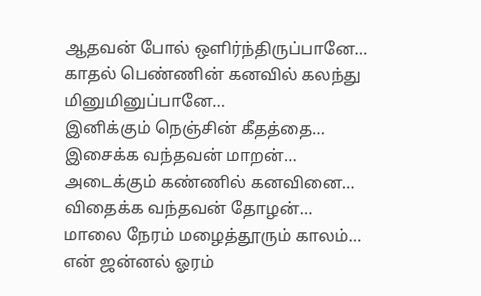ஆதவன் போல் ஒளிர்ந்திருப்பானே…
காதல் பெண்ணின் கனவில் கலந்து மினுமினுப்பானே…
இனிக்கும் நெஞ்சின் கீதத்தை…
இசைக்க வந்தவன் மாறன்…
அடைக்கும் கண்ணில் கனவினை…
விதைக்க வந்தவன் தோழன்…
மாலை நேரம் மழைத்தூரும் காலம்…
என் ஜன்னல் ஓரம்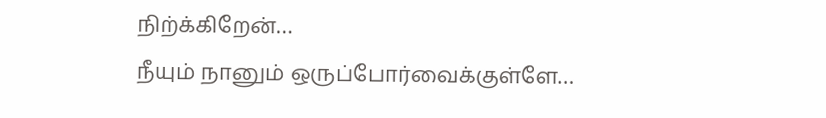நிற்க்கிறேன்…
நீயும் நானும் ஒருப்போர்வைக்குள்ளே…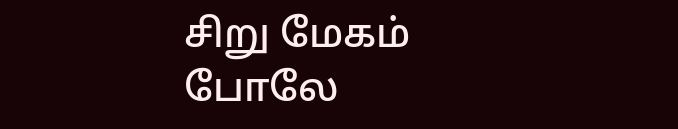சிறு மேகம் போலே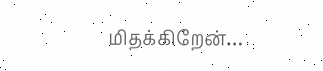மிதக்கிறேன்…